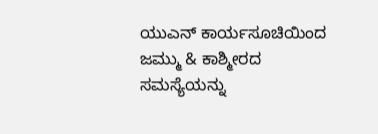ಯುಎನ್ ಕಾರ್ಯಸೂಚಿಯಿಂದ ಜಮ್ಮು & ಕಾಶ್ಮೀರದ ಸಮಸ್ಯೆಯನ್ನು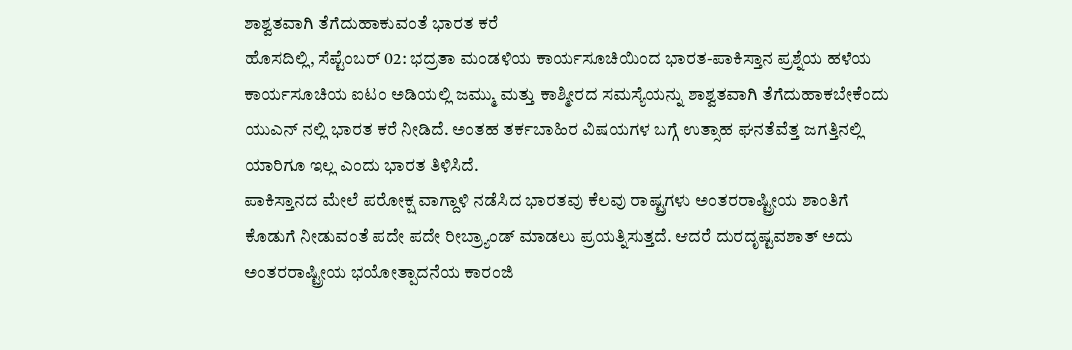ಶಾಶ್ವತವಾಗಿ ತೆಗೆದುಹಾಕುವಂತೆ ಭಾರತ ಕರೆ
ಹೊಸದಿಲ್ಲಿ, ಸೆಪ್ಟೆಂಬರ್ 02: ಭದ್ರತಾ ಮಂಡಳಿಯ ಕಾರ್ಯಸೂಚಿಯಿಂದ ಭಾರತ-ಪಾಕಿಸ್ತಾನ ಪ್ರಶ್ನೆಯ ಹಳೆಯ ಕಾರ್ಯಸೂಚಿಯ ಐಟಂ ಅಡಿಯಲ್ಲಿ ಜಮ್ಮು ಮತ್ತು ಕಾಶ್ಮೀರದ ಸಮಸ್ಯೆಯನ್ನು ಶಾಶ್ವತವಾಗಿ ತೆಗೆದುಹಾಕಬೇಕೆಂದು ಯುಎನ್ ನಲ್ಲಿ ಭಾರತ ಕರೆ ನೀಡಿದೆ. ಅಂತಹ ತರ್ಕಬಾಹಿರ ವಿಷಯಗಳ ಬಗ್ಗೆ ಉತ್ಸಾಹ ಘನತೆವೆತ್ತ ಜಗತ್ತಿನಲ್ಲಿ ಯಾರಿಗೂ ಇಲ್ಲ ಎಂದು ಭಾರತ ತಿಳಿಸಿದೆ.
ಪಾಕಿಸ್ತಾನದ ಮೇಲೆ ಪರೋಕ್ಷ ವಾಗ್ದಾಳಿ ನಡೆಸಿದ ಭಾರತವು ಕೆಲವು ರಾಷ್ಟ್ರಗಳು ಅಂತರರಾಷ್ಟ್ರೀಯ ಶಾಂತಿಗೆ ಕೊಡುಗೆ ನೀಡುವಂತೆ ಪದೇ ಪದೇ ರೀಬ್ರ್ಯಾಂಡ್ ಮಾಡಲು ಪ್ರಯತ್ನಿಸುತ್ತದೆ. ಆದರೆ ದುರದೃಷ್ಟವಶಾತ್ ಅದು ಅಂತರರಾಷ್ಟ್ರೀಯ ಭಯೋತ್ಪಾದನೆಯ ಕಾರಂಜಿ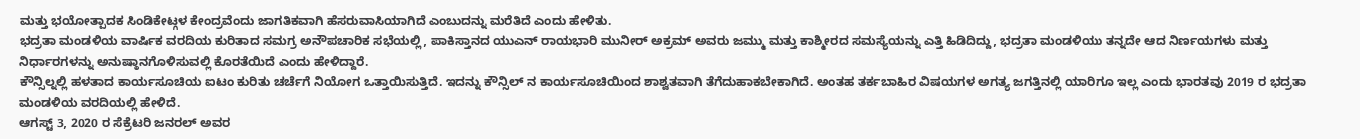ಮತ್ತು ಭಯೋತ್ಪಾದಕ ಸಿಂಡಿಕೇಟ್ಗಳ ಕೇಂದ್ರವೆಂದು ಜಾಗತಿಕವಾಗಿ ಹೆಸರುವಾಸಿಯಾಗಿದೆ ಎಂಬುದನ್ನು ಮರೆತಿದೆ ಎಂದು ಹೇಳಿತು.
ಭದ್ರತಾ ಮಂಡಳಿಯ ವಾರ್ಷಿಕ ವರದಿಯ ಕುರಿತಾದ ಸಮಗ್ರ ಅನೌಪಚಾರಿಕ ಸಭೆಯಲ್ಲಿ, ಪಾಕಿಸ್ತಾನದ ಯುಎನ್ ರಾಯಭಾರಿ ಮುನೀರ್ ಅಕ್ರಮ್ ಅವರು ಜಮ್ಮು ಮತ್ತು ಕಾಶ್ಮೀರದ ಸಮಸ್ಯೆಯನ್ನು ಎತ್ತಿ ಹಿಡಿದಿದ್ದು, ಭದ್ರತಾ ಮಂಡಳಿಯು ತನ್ನದೇ ಆದ ನಿರ್ಣಯಗಳು ಮತ್ತು ನಿರ್ಧಾರಗಳನ್ನು ಅನುಷ್ಠಾನಗೊಳಿಸುವಲ್ಲಿ ಕೊರತೆಯಿದೆ ಎಂದು ಹೇಳಿದ್ದಾರೆ.
ಕೌನ್ಸಿಲ್ನಲ್ಲಿ ಹಳತಾದ ಕಾರ್ಯಸೂಚಿಯ ಐಟಂ ಕುರಿತು ಚರ್ಚೆಗೆ ನಿಯೋಗ ಒತ್ತಾಯಿಸುತ್ತಿದೆ. ಇದನ್ನು ಕೌನ್ಸಿಲ್ ನ ಕಾರ್ಯಸೂಚಿಯಿಂದ ಶಾಶ್ವತವಾಗಿ ತೆಗೆದುಹಾಕಬೇಕಾಗಿದೆ. ಅಂತಹ ತರ್ಕಬಾಹಿರ ವಿಷಯಗಳ ಅಗತ್ಯ ಜಗತ್ತಿನಲ್ಲಿ ಯಾರಿಗೂ ಇಲ್ಲ ಎಂದು ಭಾರತವು 2019 ರ ಭದ್ರತಾ ಮಂಡಳಿಯ ವರದಿಯಲ್ಲಿ ಹೇಳಿದೆ.
ಆಗಸ್ಟ್ 3, 2020 ರ ಸೆಕ್ರೆಟರಿ ಜನರಲ್ ಅವರ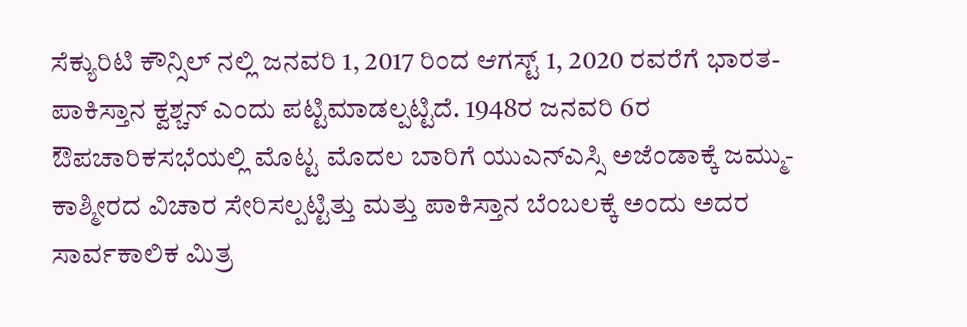ಸೆಕ್ಯುರಿಟಿ ಕೌನ್ಸಿಲ್ ನಲ್ಲಿ ಜನವರಿ 1, 2017 ರಿಂದ ಆಗಸ್ಟ್ 1, 2020 ರವರೆಗೆ ಭಾರತ-ಪಾಕಿಸ್ತಾನ ಕ್ವಶ್ಚನ್ ಎಂದು ಪಟ್ಟಿಮಾಡಲ್ಪಟ್ಟಿದೆ. 1948ರ ಜನವರಿ 6ರ ಔಪಚಾರಿಕಸಭೆಯಲ್ಲಿ ಮೊಟ್ಟ ಮೊದಲ ಬಾರಿಗೆ ಯುಎನ್ಎಸ್ಸಿ ಅಜೆಂಡಾಕ್ಕೆ ಜಮ್ಮು-ಕಾಶ್ಮೀರದ ವಿಚಾರ ಸೇರಿಸಲ್ಪಟ್ಟಿತ್ತು ಮತ್ತು ಪಾಕಿಸ್ತಾನ ಬೆಂಬಲಕ್ಕೆ ಅಂದು ಅದರ ಸಾರ್ವಕಾಲಿಕ ಮಿತ್ರ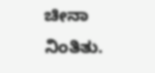ಚೀನಾ ನಿಂತಿತು.